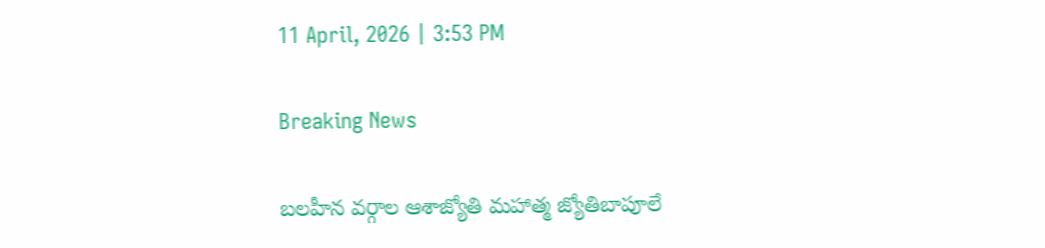11 April, 2026 | 3:53 PM

Breaking News

బలహీన వర్గాల ఆశాజ్యోతి మహాత్మ జ్యోతిబాపూలే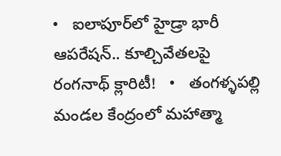•   ఐలాపూర్‌లో హైడ్రా భారీ ఆపరేషన్.. కూల్చివేతలపై రంగనాథ్ క్లారిటీ!   •   తంగళ్ళపల్లి మండల కేంద్రంలో మహాత్మా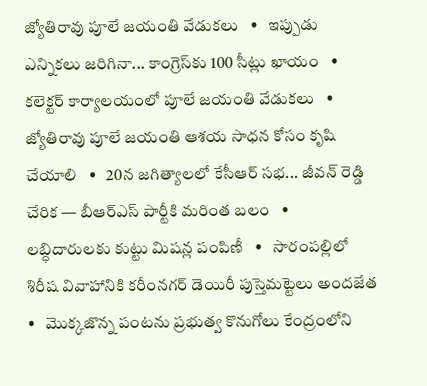జ్యోతిరావు పూలే జయంతి వేడుకలు   •   ఇప్పుడు ఎన్నికలు జరిగినా... కాంగ్రెస్‌కు 100 సీట్లు ఖాయం   •   కలెక్టర్ కార్యాలయంలో పూలే జయంతి వేడుకలు   •   జ్యోతిరావు పూలే జయంతి ఆశయ సాధన కోసం కృషి చేయాలి   •   20న జగిత్యాలలో కేసీఆర్ సభ... జీవన్ రెడ్డి చేరిక — బీఆర్ఎస్ పార్టీకి మరింత బలం   •   లబ్ధిదారులకు కుట్టు మిషన్ల పంపిణీ   •   సారంపల్లిలో శిరీష వివాహానికి కరీంనగర్ డెయిరీ పుస్తెమట్టెలు అందజేత   •   మొక్కజొన్న పంటను ప్రభుత్వ కొనుగోలు కేంద్రంలోని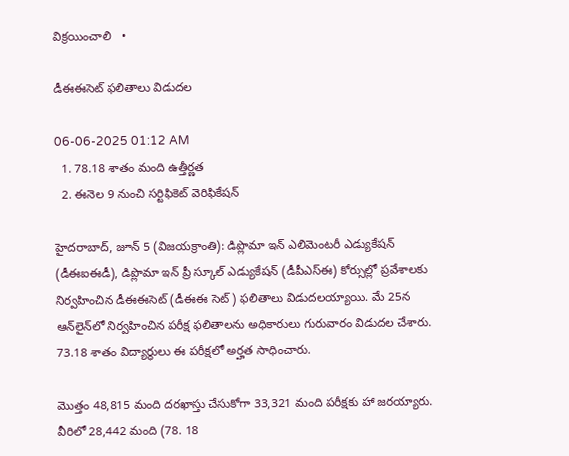విక్రయించాలి   •

డీఈఈసెట్ ఫలితాలు విడుదల

06-06-2025 01:12 AM
  1. 78.18 శాతం మంది ఉత్తీర్ణత
  2. ఈనెల 9 నుంచి సర్టిఫికెట్ వెరిఫికేషన్

హైదరాబాద్, జూన్ 5 (విజయక్రాంతి): డిప్లొమా ఇన్ ఎలిమెంటరీ ఎడ్యుకేషన్ (డీఈఐఈడీ), డిప్లొమా ఇన్ ప్రీ స్కూల్ ఎడ్యుకేషన్ (డీపీఎస్‌ఈ) కోర్సుల్లో ప్రవేశాలకు నిర్వహించిన డీఈఈసెట్ (డీఈఈ సెట్) ఫలితాలు విడుదలయ్యాయి. మే 25న ఆన్‌లైన్‌లో నిర్వహించిన పరీక్ష ఫలితాలను అధికారులు గురువారం విడుదల చేశారు. 73.18 శాతం విద్యార్థులు ఈ పరీక్షలో అర్హత సాధించారు.

మొత్తం 48,815 మంది దరఖాస్తు చేసుకోగా 33,321 మంది పరీక్షకు హా జరయ్యారు. వీరిలో 28,442 మంది (78. 18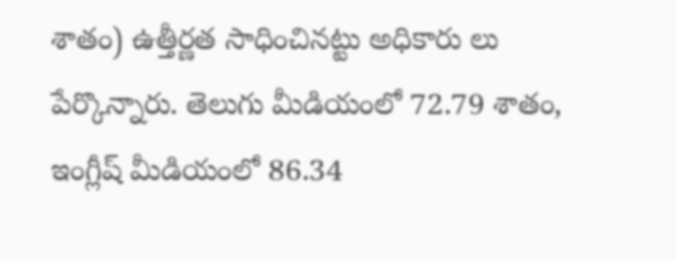శాతం) ఉత్తీర్ణత సాధించినట్టు అధికారు లు పేర్కొన్నారు. తెలుగు మీడియంలో 72.79 శాతం, ఇంగ్లీష్ మీడియంలో 86.34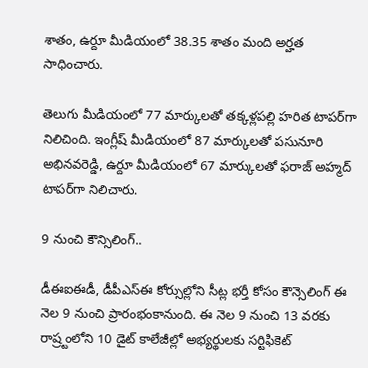శాతం, ఉర్దూ మీడియంలో 38.35 శాతం మంది అర్హత సాధించారు.

తెలుగు మీడియంలో 77 మార్కులతో తక్కళ్లపల్లి హరిత టాపర్‌గా నిలిచింది. ఇంగ్లీష్ మీడియంలో 87 మార్కులతో పసునూరి అభినవరెడ్డి, ఉర్దూ మీడియంలో 67 మార్కులతో ఫరాజ్ అహ్మద్ టాపర్‌గా నిలిచారు.

9 నుంచి కౌన్సిలింగ్..

డీఈఐఈడీ, డీపీఎస్‌ఈ కోర్సుల్లోని సీట్ల భర్తీ కోసం కౌన్సెలింగ్ ఈ నెల 9 నుంచి ప్రారంభంకానుంది. ఈ నెల 9 నుంచి 13 వరకు రాష్ర్టంలోని 10 డైట్ కాలేజీల్లో అభ్యర్థులకు సర్టిఫికెట్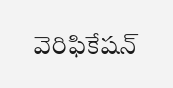వెరిఫికేషన్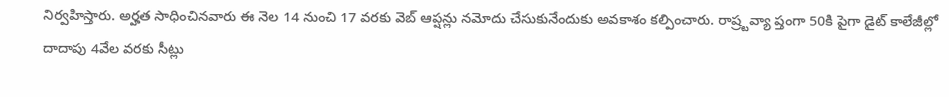నిర్వహిస్తారు. అర్హత సాధించినవారు ఈ నెల 14 నుంచి 17 వరకు వెబ్ ఆప్షన్లు నమోదు చేసుకునేందుకు అవకాశం కల్పించారు. రాష్ర్టవ్యా ప్తంగా 50కి పైగా డైట్ కాలేజీల్లో దాదాపు 4వేల వరకు సీట్లు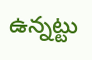ఉన్నట్టు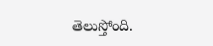తెలుస్తోంది.